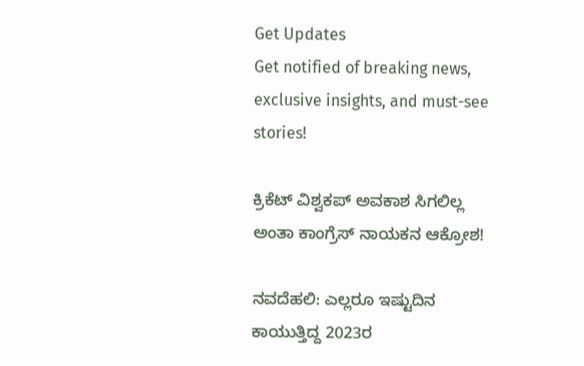Get Updates
Get notified of breaking news, exclusive insights, and must-see stories!

ಕ್ರಿಕೆಟ್ ವಿಶ್ವಕಪ್ ಅವಕಾಶ ಸಿಗಲಿಲ್ಲ ಅಂತಾ ಕಾಂಗ್ರೆಸ್ ನಾಯಕನ ಆಕ್ರೋಶ!

ನವದೆಹಲಿ: ಎಲ್ಲರೂ ಇಷ್ಟುದಿನ ಕಾಯುತ್ತಿದ್ದ 2023ರ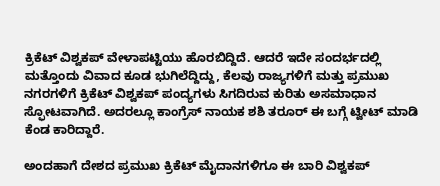ಕ್ರಿಕೆಟ್ ವಿಶ್ವಕಪ್ ವೇಳಾಪಟ್ಟಿಯು ಹೊರಬಿದ್ದಿದೆ. ಆದರೆ ಇದೇ ಸಂದರ್ಭದಲ್ಲಿ ಮತ್ತೊಂದು ವಿವಾದ ಕೂಡ ಭುಗಿಲೆದ್ದಿದ್ದು, ಕೆಲವು ರಾಜ್ಯಗಳಿಗೆ ಮತ್ತು ಪ್ರಮುಖ ನಗರಗಳಿಗೆ ಕ್ರಿಕೆಟ್ ವಿಶ್ವಕಪ್ ಪಂದ್ಯಗಳು ಸಿಗದಿರುವ ಕುರಿತು ಅಸಮಾಧಾನ ಸ್ಫೋಟವಾಗಿದೆ. ಅದರಲ್ಲೂ ಕಾಂಗ್ರೆಸ್ ನಾಯಕ ಶಶಿ ತರೂರ್ ಈ ಬಗ್ಗೆ ಟ್ವೀಟ್ ಮಾಡಿ ಕೆಂಡ ಕಾರಿದ್ದಾರೆ.

ಅಂದಹಾಗೆ ದೇಶದ ಪ್ರಮುಖ ಕ್ರಿಕೆಟ್‌ ಮೈದಾನಗಳಿಗೂ ಈ ಬಾರಿ ವಿಶ್ವಕಪ್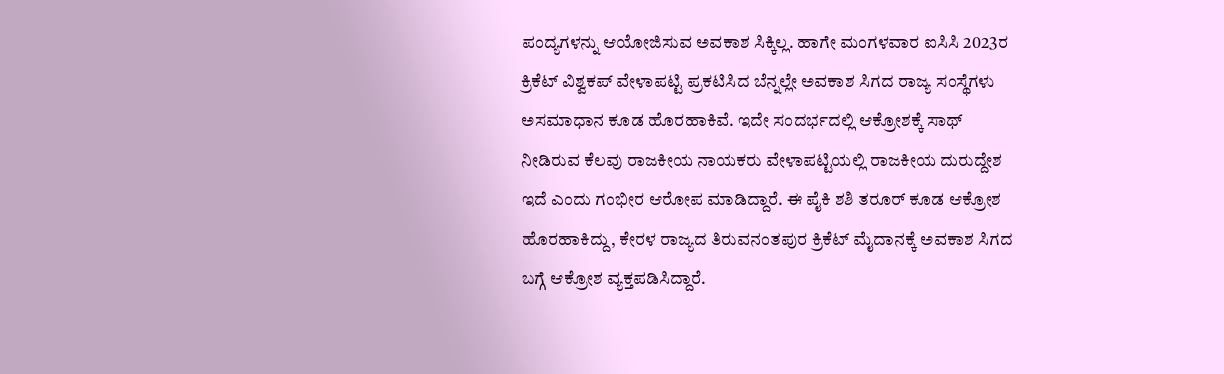ಪಂದ್ಯಗಳನ್ನು ಆಯೋಜಿಸುವ ಅವಕಾಶ ಸಿಕ್ಕಿಲ್ಲ. ಹಾಗೇ ಮಂಗಳವಾರ ಐಸಿಸಿ 2023ರ ಕ್ರಿಕೆಟ್ ವಿಶ್ವಕಪ್ ವೇಳಾಪಟ್ಟಿ ಪ್ರಕಟಿಸಿದ ಬೆನ್ನಲ್ಲೇ ಅವಕಾಶ ಸಿಗದ ರಾಜ್ಯ ಸಂಸ್ಥೆಗಳು ಅಸಮಾಧಾನ ಕೂಡ ಹೊರಹಾಕಿವೆ. ಇದೇ ಸಂದರ್ಭದಲ್ಲಿ ಆಕ್ರೋಶಕ್ಕೆ ಸಾಥ್ ನೀಡಿರುವ ಕೆಲವು ರಾಜಕೀಯ ನಾಯಕರು ವೇಳಾಪಟ್ಟಿಯಲ್ಲಿ ರಾಜಕೀಯ ದುರುದ್ದೇಶ ಇದೆ ಎಂದು ಗಂಭೀರ ಆರೋಪ ಮಾಡಿದ್ದಾರೆ. ಈ ಪೈಕಿ ಶಶಿ ತರೂರ್ ಕೂಡ ಆಕ್ರೋಶ ಹೊರಹಾಕಿದ್ದು, ಕೇರಳ ರಾಜ್ಯದ ತಿರುವನಂತಪುರ ಕ್ರಿಕೆಟ್ ಮೈದಾನಕ್ಕೆ ಅವಕಾಶ ಸಿಗದ ಬಗ್ಗೆ ಆಕ್ರೋಶ ವ್ಯಕ್ತಪಡಿಸಿದ್ದಾರೆ.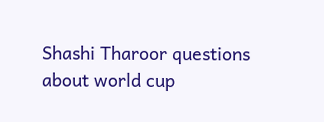Shashi Tharoor questions about world cup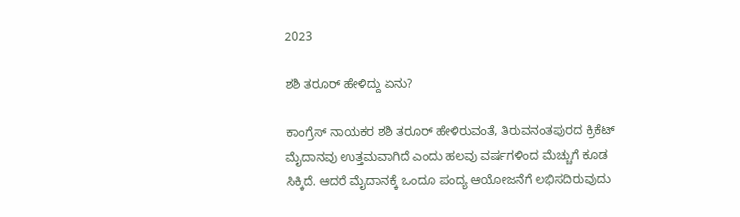2023

ಶಶಿ ತರೂರ್ ಹೇಳಿದ್ದು ಏನು?

ಕಾಂಗ್ರೆಸ್ ನಾಯಕರ ಶಶಿ ತರೂರ್ ಹೇಳಿರುವಂತೆ, ತಿರುವನಂತಪುರದ ಕ್ರಿಕೆಟ್ ಮೈದಾನವು ಉತ್ತಮವಾಗಿದೆ ಎಂದು ಹಲವು ವರ್ಷಗಳಿಂದ ಮೆಚ್ಚುಗೆ ಕೂಡ ಸಿಕ್ಕಿದೆ. ಆದರೆ ಮೈದಾನಕ್ಕೆ ಒಂದೂ ಪಂದ್ಯ ಆಯೋಜನೆಗೆ ಲಭಿಸದಿರುವುದು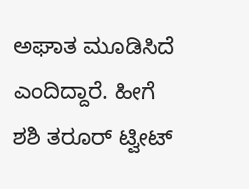ಅಘಾತ ಮೂಡಿಸಿದೆ ಎಂದಿದ್ದಾರೆ. ಹೀಗೆ ಶಶಿ ತರೂರ್ ಟ್ವೀಟ್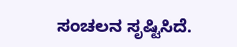ಸಂಚಲನ ಸೃಷ್ಟಿಸಿದೆ.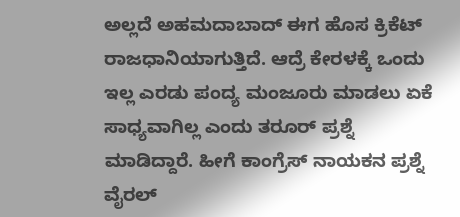ಅಲ್ಲದೆ ಅಹಮದಾಬಾದ್ ಈಗ ಹೊಸ ಕ್ರಿಕೆಟ್ ರಾಜಧಾನಿಯಾಗುತ್ತಿದೆ. ಆದ್ರೆ ಕೇರಳಕ್ಕೆ ಒಂದು ಇಲ್ಲ ಎರಡು ಪಂದ್ಯ ಮಂಜೂರು ಮಾಡಲು ಏಕೆ ಸಾಧ್ಯವಾಗಿಲ್ಲ ಎಂದು ತರೂರ್ ಪ್ರಶ್ನೆ ಮಾಡಿದ್ದಾರೆ. ಹೀಗೆ ಕಾಂಗ್ರೆಸ್ ನಾಯಕನ ಪ್ರಶ್ನೆ ವೈರಲ್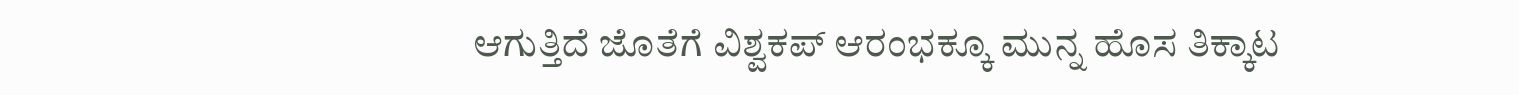ಆಗುತ್ತಿದೆ ಜೊತೆಗೆ ವಿಶ್ವಕಪ್ ಆರಂಭಕ್ಕೂ ಮುನ್ನ ಹೊಸ ತಿಕ್ಕಾಟ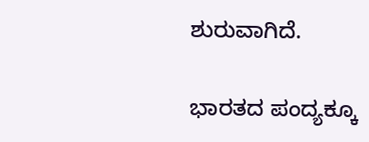ಶುರುವಾಗಿದೆ.

ಭಾರತದ ಪಂದ್ಯಕ್ಕೂ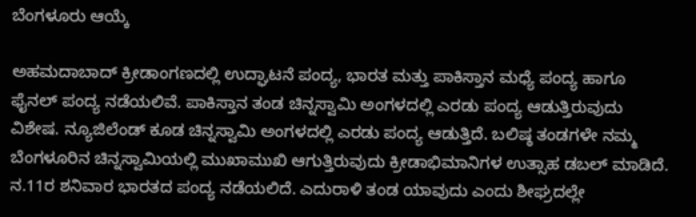ಬೆಂಗಳೂರು ಆಯ್ಕೆ

ಅಹಮದಾಬಾದ್ ಕ್ರೀಡಾಂಗಣದಲ್ಲಿ ಉದ್ಘಾಟನೆ ಪಂದ್ಯ, ಭಾರತ ಮತ್ತು ಪಾಕಿಸ್ತಾನ ಮಧ್ಯೆ ಪಂದ್ಯ ಹಾಗೂ ಫೈನಲ್ ಪಂದ್ಯ ನಡೆಯಲಿವೆ. ಪಾಕಿಸ್ತಾನ ತಂಡ ಚಿನ್ನಸ್ವಾಮಿ ಅಂಗಳದಲ್ಲಿ ಎರಡು ಪಂದ್ಯ ಆಡುತ್ತಿರುವುದು ವಿಶೇಷ. ನ್ಯೂಜಿಲೆಂಡ್ ಕೂಡ ಚಿನ್ನಸ್ವಾಮಿ ಅಂಗಳದಲ್ಲಿ ಎರಡು ಪಂದ್ಯ ಆಡುತ್ತಿದೆ. ಬಲಿಷ್ಠ ತಂಡಗಳೇ ನಮ್ಮ ಬೆಂಗಳೂರಿನ ಚಿನ್ನಸ್ವಾಮಿಯಲ್ಲಿ ಮುಖಾಮುಖಿ ಆಗುತ್ತಿರುವುದು ಕ್ರೀಡಾಭಿಮಾನಿಗಳ ಉತ್ಸಾಹ ಡಬಲ್ ಮಾಡಿದೆ. ನ.11ರ ಶನಿವಾರ ಭಾರತದ ಪಂದ್ಯ ನಡೆಯಲಿದೆ. ಎದುರಾಳಿ ತಂಡ ಯಾವುದು ಎಂದು ಶೀಘ್ರದಲ್ಲೇ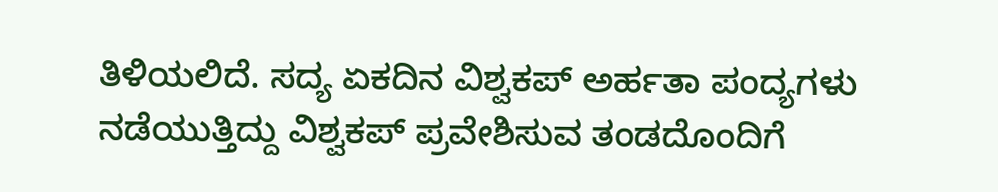ತಿಳಿಯಲಿದೆ. ಸದ್ಯ ಏಕದಿನ ವಿಶ್ವಕಪ್ ಅರ್ಹತಾ ಪಂದ್ಯಗಳು ನಡೆಯುತ್ತಿದ್ದು ವಿಶ್ವಕಪ್‌ ಪ್ರವೇಶಿಸುವ ತಂಡದೊಂದಿಗೆ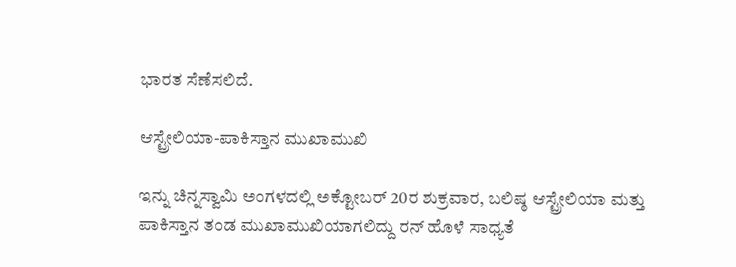ಭಾರತ ಸೆಣೆಸಲಿದೆ.

ಆಸ್ಟ್ರೇಲಿಯಾ-ಪಾಕಿಸ್ತಾನ ಮುಖಾಮುಖಿ

ಇನ್ನು ಚಿನ್ನಸ್ವಾಮಿ ಅಂಗಳದಲ್ಲಿ ಅಕ್ಟೋಬರ್ 20ರ ಶುಕ್ರವಾರ, ಬಲಿಷ್ಠ ಆಸ್ಟ್ರೇಲಿಯಾ ಮತ್ತು ಪಾಕಿಸ್ತಾನ ತಂಡ ಮುಖಾಮುಖಿಯಾಗಲಿದ್ದು ರನ್ ಹೊಳೆ ಸಾಧ್ಯತೆ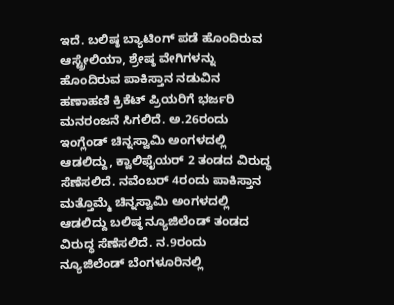ಇದೆ. ಬಲಿಷ್ಠ ಬ್ಯಾಟಿಂಗ್ ಪಡೆ ಹೊಂದಿರುವ ಆಸ್ಟ್ರೇಲಿಯಾ, ಶ್ರೇಷ್ಠ ವೇಗಿಗಳನ್ನು ಹೊಂದಿರುವ ಪಾಕಿಸ್ತಾನ ನಡುವಿನ ಹಣಾಹಣಿ ಕ್ರಿಕೆಟ್ ಪ್ರಿಯರಿಗೆ ಭರ್ಜರಿ ಮನರಂಜನೆ ಸಿಗಲಿದೆ. ಅ.26ರಂದು ಇಂಗ್ಲೆಂಡ್ ಚಿನ್ನಸ್ವಾಮಿ ಅಂಗಳದಲ್ಲಿ ಆಡಲಿದ್ದು, ಕ್ವಾಲಿಫೈಯರ್ 2 ತಂಡದ ವಿರುದ್ಧ ಸೆಣೆಸಲಿದೆ. ನವೆಂಬರ್ 4ರಂದು ಪಾಕಿಸ್ತಾನ ಮತ್ತೊಮ್ಮೆ ಚಿನ್ನಸ್ವಾಮಿ ಅಂಗಳದಲ್ಲಿ ಆಡಲಿದ್ದು ಬಲಿಷ್ಠ ನ್ಯೂಜಿಲೆಂಡ್ ತಂಡದ ವಿರುದ್ಧ ಸೆಣೆಸಲಿದೆ. ನ.9ರಂದು ನ್ಯೂಜಿಲೆಂಡ್ ಬೆಂಗಳೂರಿನಲ್ಲಿ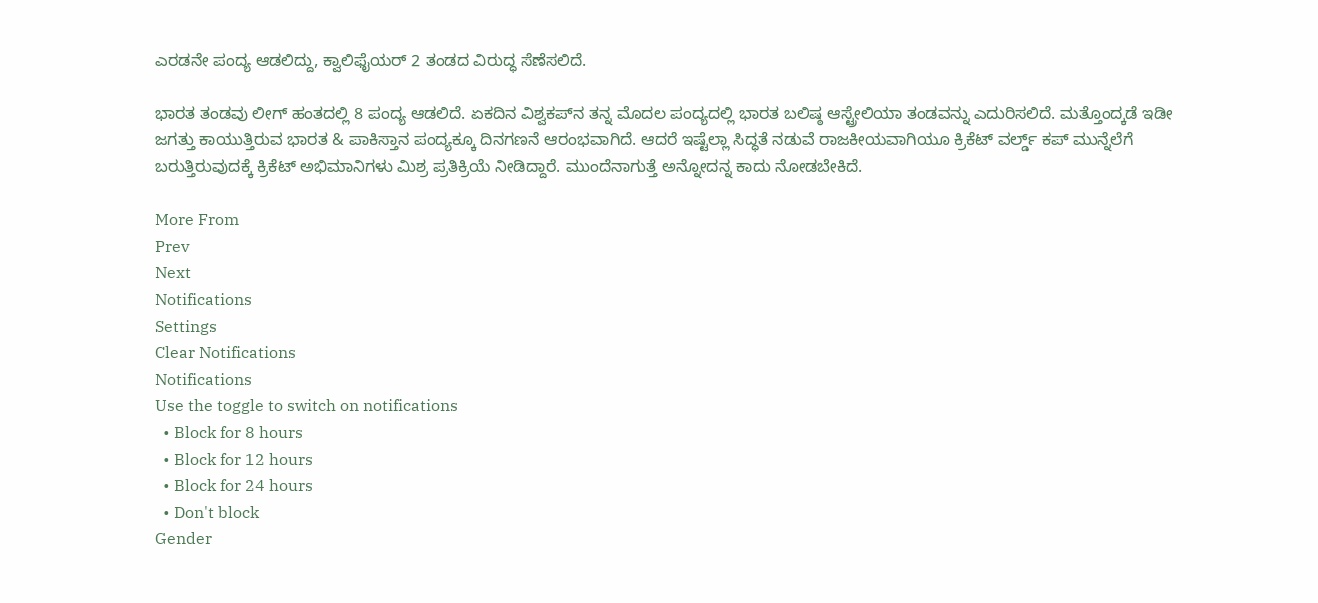ಎರಡನೇ ಪಂದ್ಯ ಆಡಲಿದ್ದು, ಕ್ವಾಲಿಫೈಯರ್ 2 ತಂಡದ ವಿರುದ್ಧ ಸೆಣೆಸಲಿದೆ.

ಭಾರತ ತಂಡವು ಲೀಗ್ ಹಂತದಲ್ಲಿ 8 ಪಂದ್ಯ ಆಡಲಿದೆ. ಏಕದಿನ ವಿಶ್ವಕಪ್‌ನ ತನ್ನ ಮೊದಲ ಪಂದ್ಯದಲ್ಲಿ ಭಾರತ ಬಲಿಷ್ಠ ಆಸ್ಟ್ರೇಲಿಯಾ ತಂಡವನ್ನು ಎದುರಿಸಲಿದೆ. ಮತ್ತೊಂದ್ಕಡೆ ಇಡೀ ಜಗತ್ತು ಕಾಯುತ್ತಿರುವ ಭಾರತ & ಪಾಕಿಸ್ತಾನ ಪಂದ್ಯಕ್ಕೂ ದಿನಗಣನೆ ಆರಂಭವಾಗಿದೆ. ಆದರೆ ಇಷ್ಟೆಲ್ಲಾ ಸಿದ್ಧತೆ ನಡುವೆ ರಾಜಕೀಯವಾಗಿಯೂ ಕ್ರಿಕೆಟ್ ವರ್ಲ್ಡ್ ಕಪ್ ಮುನ್ನೆಲೆಗೆ ಬರುತ್ತಿರುವುದಕ್ಕೆ ಕ್ರಿಕೆಟ್ ಅಭಿಮಾನಿಗಳು ಮಿಶ್ರ ಪ್ರತಿಕ್ರಿಯೆ ನೀಡಿದ್ದಾರೆ. ಮುಂದೆನಾಗುತ್ತೆ ಅನ್ನೋದನ್ನ ಕಾದು ನೋಡಬೇಕಿದೆ.

More From
Prev
Next
Notifications
Settings
Clear Notifications
Notifications
Use the toggle to switch on notifications
  • Block for 8 hours
  • Block for 12 hours
  • Block for 24 hours
  • Don't block
Gender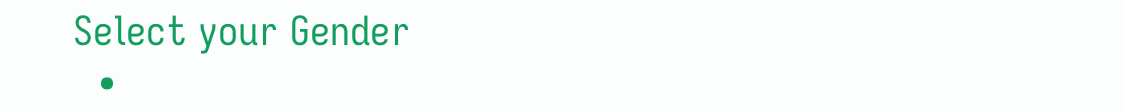Select your Gender
  •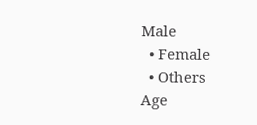Male
  • Female
  • Others
Age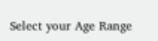Select your Age Range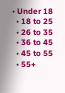• Under 18
  • 18 to 25
  • 26 to 35
  • 36 to 45
  • 45 to 55
  • 55+